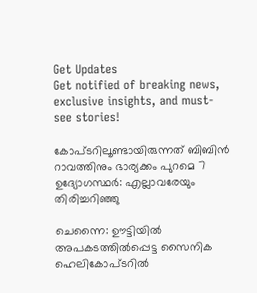Get Updates
Get notified of breaking news, exclusive insights, and must-see stories!

കോപ്ടറിലൂണ്ടായിരുന്നത് ബിബിന്‍ റാവത്തിനും ഭാര്യക്കം പുറമെ 7 ഉദ്യോഗസ്ഥർ: എല്ലാവരേയും തിരിച്ചറിഞ്ഞു

ചെന്നൈ: ഊട്ടിയില്‍ അപകടത്തില്‍പ്പെട്ട സൈനിക ഹെലികോപ്ടറില്‍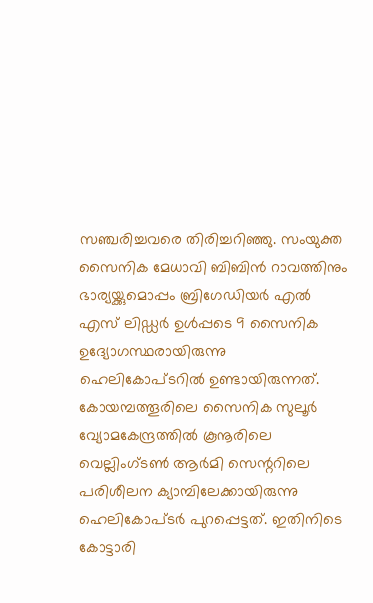സഞ്ചരിച്ചവരെ തിരിച്ചറിഞ്ഞു. സംയുക്ത സൈനിക മേധാവി ബിബിന്‍ റാവത്തിനും ഭാര്യയ്ക്കുമൊപ്പം ബ്രിഗേഡിയർ എല്‍ എസ് ലിഡ്ഡർ ഉള്‍പ്പടെ 9 സൈനിക ഉദ്യോഗസ്ഥരായിരുന്നു ഹെലികോപ്ടറില്‍ ഉണ്ടായിരുന്നത്. കോയമ്പത്തൂരിലെ സൈനിക സുലൂർ വ്യോമകേന്ദ്രത്തിൽ കൂനൂരിലെ വെല്ലിംഗ്ടൺ ആർമി സെന്ററിലെ പരിശീലന ക്യാമ്പിലേക്കായിരുന്നു ഹെലികോപ്ടർ പുറപ്പെട്ടത്. ഇതിനിടെ കോട്ടാരി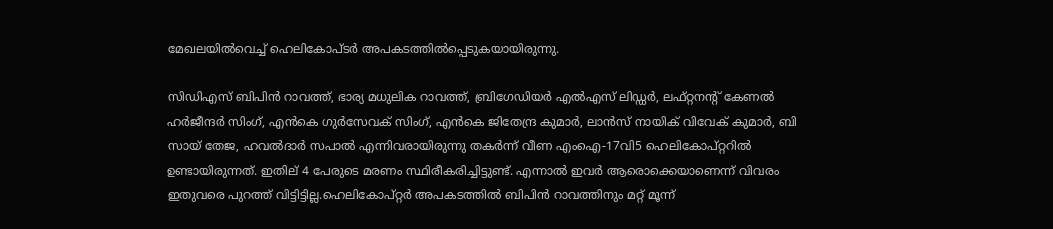മേഖലയില്‍വെച്ച് ഹെലികോപ്ടർ അപകടത്തില്‍പ്പെടുകയായിരുന്നു.

സിഡിഎസ് ബിപിൻ റാവത്ത്, ഭാര്യ മധുലിക റാവത്ത്, ബ്രിഗേഡിയർ എൽഎസ് ലിഡ്ഡർ, ലഫ്റ്റനന്റ് കേണൽ ഹർജീന്ദർ സിംഗ്, എൻകെ ഗുർസേവക് സിംഗ്, എൻകെ ജിതേന്ദ്ര കുമാർ, ലാൻസ് നായിക് വിവേക് കുമാർ, ബി സായ് തേജ, ഹവൽദാർ സപാൽ എന്നിവരായിരുന്നു തകർന്ന് വീണ എംഐ-17വി5 ഹെലികോപ്റ്ററിൽ ഉണ്ടായിരുന്നത്. ഇതില് 4 പേരുടെ മരണം സ്ഥിരീകരിച്ചിട്ടുണ്ട്. എന്നാല്‍ ഇവർ ആരൊക്കെയാണെന്ന് വിവരം ഇതുവരെ പുറത്ത് വിട്ടിട്ടില്ല.ഹെലികോപ്റ്റർ അപകടത്തിൽ ബിപിൻ റാവത്തിനും മറ്റ് മൂന്ന്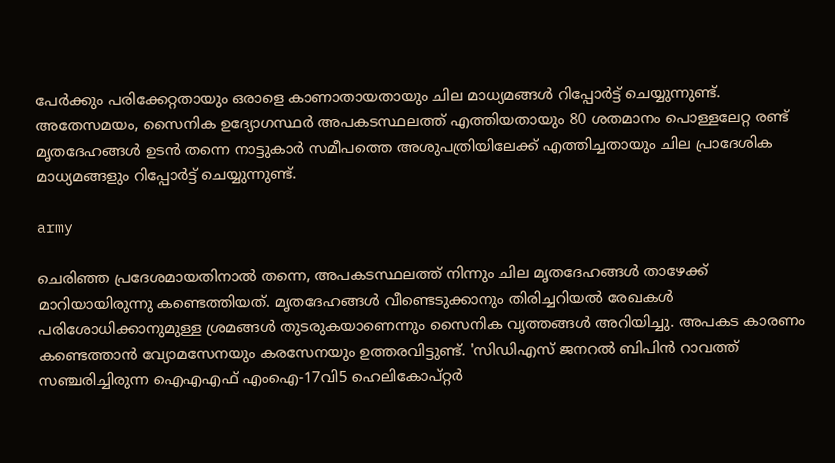പേർക്കും പരിക്കേറ്റതായും ഒരാളെ കാണാതായതായും ചില മാധ്യമങ്ങൾ റിപ്പോർട്ട് ചെയ്യുന്നുണ്ട്. അതേസമയം, സൈനിക ഉദ്യോഗസ്ഥർ അപകടസ്ഥലത്ത് എത്തിയതായും 80 ശതമാനം പൊള്ളലേറ്റ രണ്ട് മൃതദേഹങ്ങള്‍ ഉടന്‍ തന്നെ നാട്ടുകാർ സമീപത്തെ അശുപത്രിയിലേക്ക് എത്തിച്ചതായും ചില പ്രാദേശിക മാധ്യമങ്ങളും റിപ്പോർട്ട് ചെയ്യുന്നുണ്ട്.

army

ചെരിഞ്ഞ പ്രദേശമായതിനാല്‍ തന്നെ, അപകടസ്ഥലത്ത് നിന്നും ചില മൃതദേഹങ്ങൾ താഴേക്ക് മാറിയായിരുന്നു കണ്ടെത്തിയത്. മൃതദേഹങ്ങൾ വീണ്ടെടുക്കാനും തിരിച്ചറിയൽ രേഖകൾ പരിശോധിക്കാനുമുള്ള ശ്രമങ്ങൾ തുടരുകയാണെന്നും സൈനിക വൃത്തങ്ങൾ അറിയിച്ചു. അപകട കാരണം കണ്ടെത്താന്‍ വ്യോമസേനയും കരസേനയും ഉത്തരവിട്ടുണ്ട്. 'സിഡിഎസ് ജനറൽ ബിപിൻ റാവത്ത് സഞ്ചരിച്ചിരുന്ന ഐഎഎഫ് എംഐ-17വി5 ഹെലികോപ്റ്റർ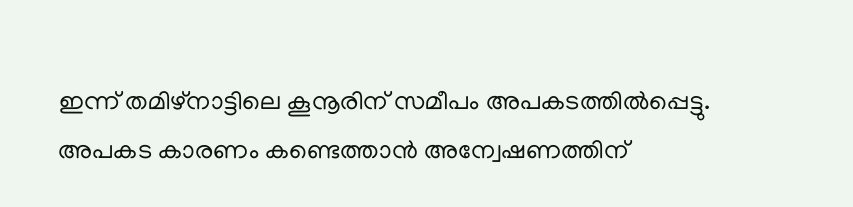ഇന്ന് തമിഴ്‌നാട്ടിലെ കൂനൂരിന് സമീപം അപകടത്തിൽപ്പെട്ടു. അപകട കാരണം കണ്ടെത്താൻ അന്വേഷണത്തിന്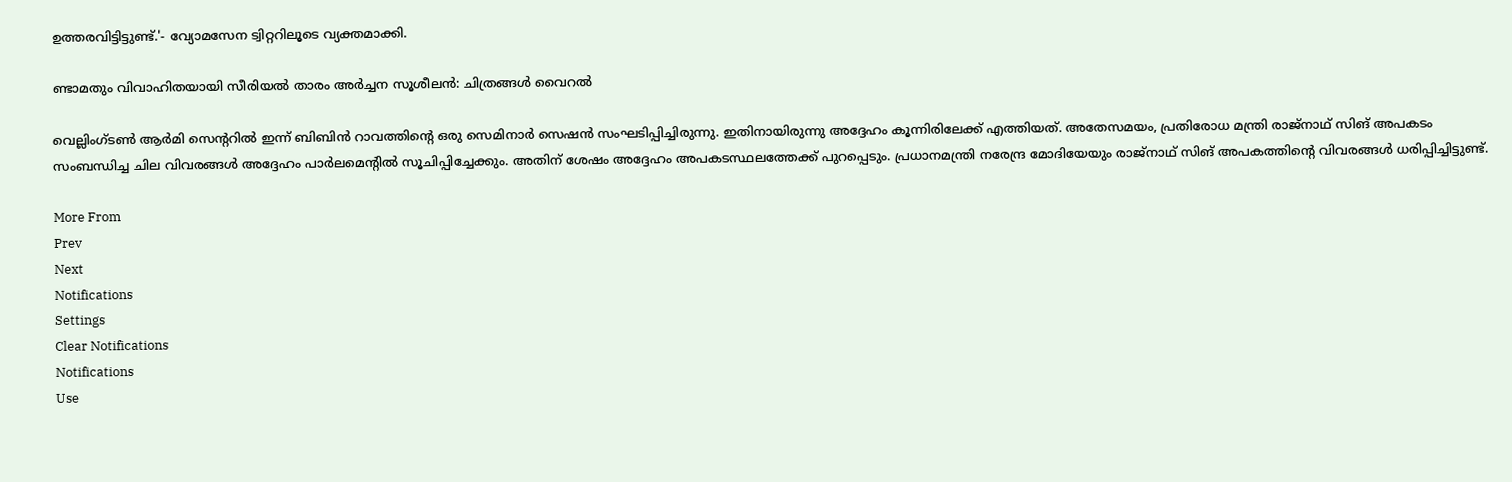ഉത്തരവിട്ടിട്ടുണ്ട്.'- വ്യോമസേന ട്വിറ്ററിലൂടെ വ്യക്തമാക്കി.

ണ്ടാമതും വിവാഹിതയായി സീരിയല്‍ താരം അർച്ചന സൂശീലന്‍: ചിത്രങ്ങള്‍ വൈറല്‍

വെല്ലിംഗ്ടൺ ആർമി സെന്ററില്‍ ഇന്ന് ബിബിന്‍ റാവത്തിന്റെ ഒരു സെമിനാർ സെഷന്‍ സംഘടിപ്പിച്ചിരുന്നു. ഇതിനായിരുന്നു അദ്ദേഹം കൂന്നിരിലേക്ക് എത്തിയത്. അതേസമയം, പ്രതിരോധ മന്ത്രി രാജ്നാഥ് സിങ് അപകടം സംബന്ധിച്ച ചില വിവരങ്ങള്‍ അദ്ദേഹം പാർലമെന്റില്‍ സൂചിപ്പിച്ചേക്കും. അതിന് ശേഷം അദ്ദേഹം അപകടസ്ഥലത്തേക്ക് പുറപ്പെടും. പ്രധാനമന്ത്രി നരേന്ദ്ര മോദിയേയും രാജ്നാഥ് സിങ് അപകത്തിന്റെ വിവരങ്ങള്‍ ധരിപ്പിച്ചിട്ടുണ്ട്.

More From
Prev
Next
Notifications
Settings
Clear Notifications
Notifications
Use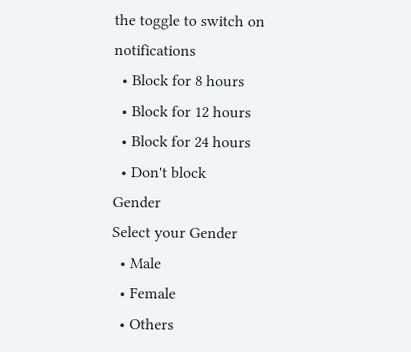the toggle to switch on notifications
  • Block for 8 hours
  • Block for 12 hours
  • Block for 24 hours
  • Don't block
Gender
Select your Gender
  • Male
  • Female
  • Others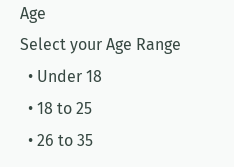Age
Select your Age Range
  • Under 18
  • 18 to 25
  • 26 to 35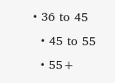• 36 to 45
  • 45 to 55
  • 55+